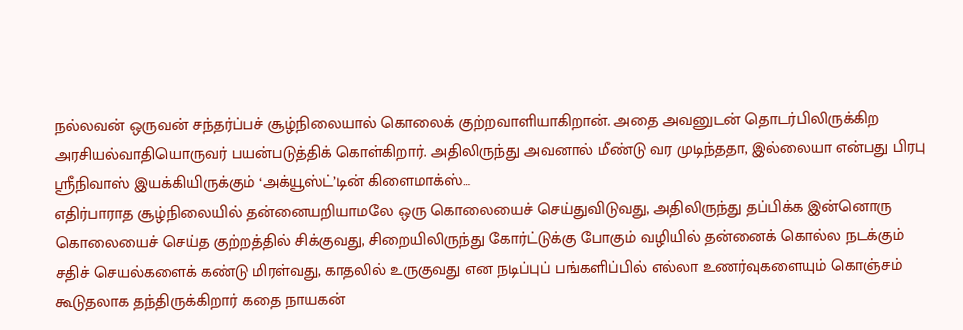நல்லவன் ஒருவன் சந்தர்ப்பச் சூழ்நிலையால் கொலைக் குற்றவாளியாகிறான். அதை அவனுடன் தொடர்பிலிருக்கிற அரசியல்வாதியொருவர் பயன்படுத்திக் கொள்கிறார். அதிலிருந்து அவனால் மீண்டு வர முடிந்ததா, இல்லையா என்பது பிரபு ஸ்ரீநிவாஸ் இயக்கியிருக்கும் ‘அக்யூஸ்ட்’டின் கிளைமாக்ஸ்…
எதிர்பாராத சூழ்நிலையில் தன்னையறியாமலே ஒரு கொலையைச் செய்துவிடுவது, அதிலிருந்து தப்பிக்க இன்னொரு கொலையைச் செய்த குற்றத்தில் சிக்குவது, சிறையிலிருந்து கோர்ட்டுக்கு போகும் வழியில் தன்னைக் கொல்ல நடக்கும் சதிச் செயல்களைக் கண்டு மிரள்வது, காதலில் உருகுவது என நடிப்புப் பங்களிப்பில் எல்லா உணர்வுகளையும் கொஞ்சம் கூடுதலாக தந்திருக்கிறார் கதை நாயகன்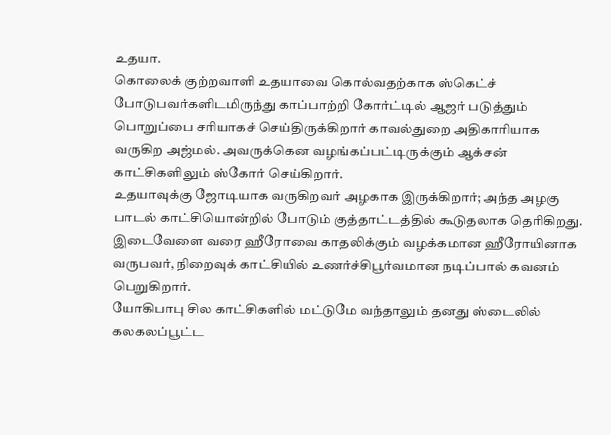உதயா.
கொலைக் குற்றவாளி உதயாவை கொல்வதற்காக ஸ்கெட்ச் போடுபவர்களிடமிருந்து காப்பாற்றி கோர்ட்டில் ஆஜர் படுத்தும் பொறுப்பை சரியாகச் செய்திருக்கிறார் காவல்துறை அதிகாரியாக வருகிற அஜ்மல். அவருக்கென வழங்கப்பட்டிருக்கும் ஆக்சன் காட்சிகளிலும் ஸ்கோர் செய்கிறார்.
உதயாவுக்கு ஜோடியாக வருகிறவர் அழகாக இருக்கிறார்; அந்த அழகு பாடல் காட்சியொன்றில் போடும் குத்தாட்டத்தில் கூடுதலாக தெரிகிறது. இடைவேளை வரை ஹீரோவை காதலிக்கும் வழக்கமான ஹீரோயினாக வருபவர், நிறைவுக் காட்சியில் உணர்ச்சிபூர்வமான நடிப்பால் கவனம் பெறுகிறார்.
யோகிபாபு சில காட்சிகளில் மட்டுமே வந்தாலும் தனது ஸ்டைலில் கலகலப்பூட்ட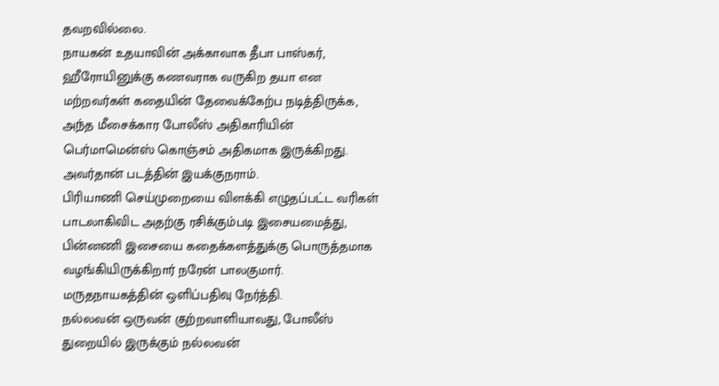தவறவில்லை.
நாயகன் உதயாவின் அக்காவாக தீபா பாஸ்கர், ஹீரோயினுக்கு கணவராக வருகிற தயா என மற்றவர்கள் கதையின் தேவைக்கேற்ப நடித்திருக்க, அந்த மீசைக்கார போலீஸ் அதிகாரியின் பெர்மாமென்ஸ் கொஞ்சம் அதிகமாக இருக்கிறது. அவர்தான் படத்தின் இயக்குநராம்.
பிரியாணி செய்முறையை விளக்கி எழுதப்பட்ட வரிகள் பாடலாகிவிட அதற்கு ரசிக்கும்படி இசையமைத்து, பின்னணி இசையை கதைக்களத்துக்கு பொருத்தமாக வழங்கியிருக்கிறார் நரேன் பாலகுமார்.
மருதநாயகத்தின் ஒளிப்பதிவு நேர்த்தி.
நல்லவன் ஒருவன் குற்றவாளியாவது, போலீஸ் துறையில் இருக்கும் நல்லவன்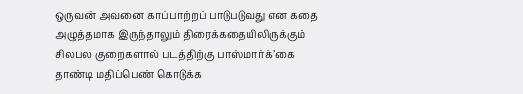ஒருவன் அவனை காப்பாற்றப் பாடுபடுவது என கதை அழுத்தமாக இருந்தாலும் திரைக்கதையிலிருக்கும் சிலபல குறைகளால் படத்திற்கு பாஸ்மார்க்’கை தாண்டி மதிப்பெண் கொடுக்க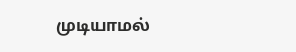முடியாமல்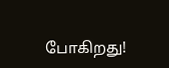போகிறது!